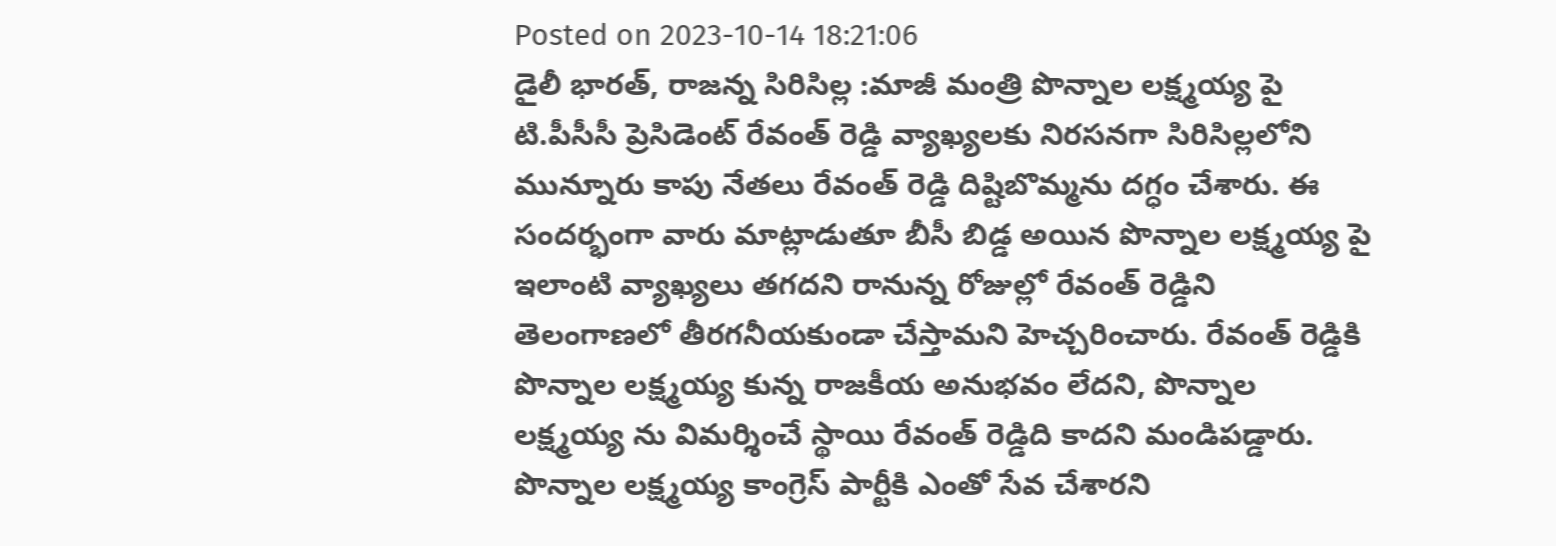Posted on 2023-10-14 18:21:06
డైలీ భారత్, రాజన్న సిరిసిల్ల :మాజీ మంత్రి పొన్నాల లక్ష్మయ్య పై టి.పీసీసీ ప్రెసిడెంట్ రేవంత్ రెడ్డి వ్యాఖ్యలకు నిరసనగా సిరిసిల్లలోని మున్నూరు కాపు నేతలు రేవంత్ రెడ్డి దిష్టిబొమ్మను దగ్ధం చేశారు. ఈ సందర్భంగా వారు మాట్లాడుతూ బీసీ బిడ్డ అయిన పొన్నాల లక్ష్మయ్య పై ఇలాంటి వ్యాఖ్యలు తగదని రానున్న రోజుల్లో రేవంత్ రెడ్డిని తెలంగాణలో తీరగనీయకుండా చేస్తామని హెచ్చరించారు. రేవంత్ రెడ్డికి పొన్నాల లక్ష్మయ్య కున్న రాజకీయ అనుభవం లేదని, పొన్నాల లక్ష్మయ్య ను విమర్శించే స్థాయి రేవంత్ రెడ్డిది కాదని మండిపడ్డారు. పొన్నాల లక్ష్మయ్య కాంగ్రెస్ పార్టీకి ఎంతో సేవ చేశారని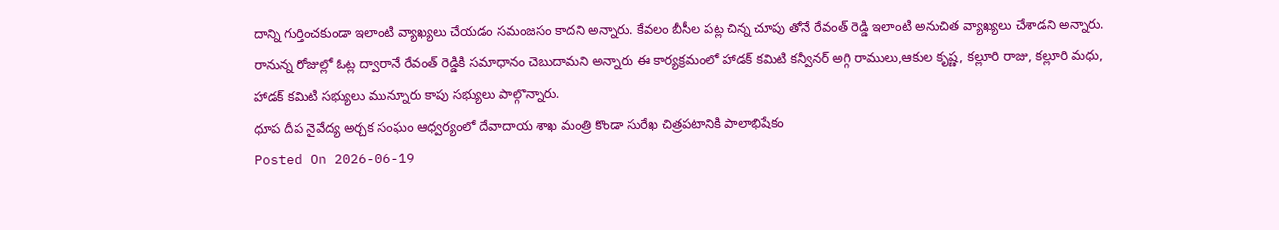దాన్ని గుర్తించకుండా ఇలాంటి వ్యాఖ్యలు చేయడం సమంజసం కాదని అన్నారు. కేవలం బీసీల పట్ల చిన్న చూపు తోనే రేవంత్ రెడ్డి ఇలాంటి అనుచిత వ్యాఖ్యలు చేశాడని అన్నారు. రానున్న రోజుల్లో ఓట్ల ద్వారానే రేవంత్ రెడ్డికి సమాధానం చెబుదామని అన్నారు ఈ కార్యక్రమంలో హాడక్ కమిటి కన్వీనర్ అగ్గి రాములు,ఆకుల కృష్ణ, కల్లూరి రాజు, కల్లూరి మధు, హాడక్ కమిటి సభ్యులు మున్నూరు కాపు సభ్యులు పాల్గొన్నారు.
ధూప దీప నైవేద్య అర్చక సంఘం ఆధ్వర్యంలో దేవాదాయ శాఖ మంత్రి కొండా సురేఖ చిత్రపటానికి పాలాభిషేకం
Posted On 2026-06-19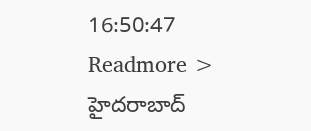16:50:47
Readmore >
హైదరాబాద్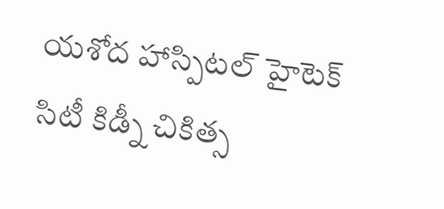యశోద హాస్పిటల్ హైటెక్ సిటీ కిడ్నీ చికిత్స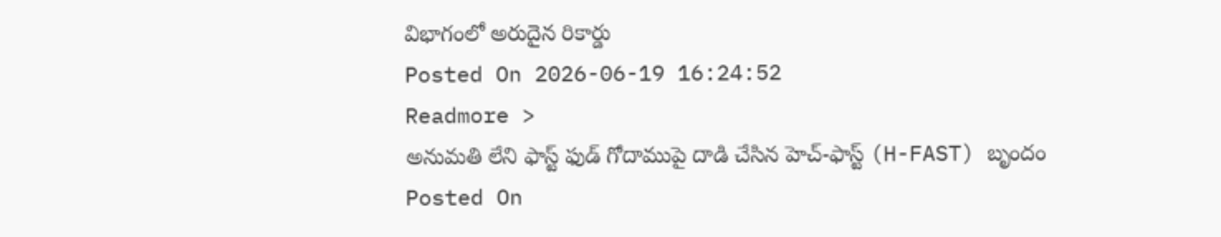విభాగంలో అరుదైన రికార్డు
Posted On 2026-06-19 16:24:52
Readmore >
అనుమతి లేని ఫాస్ట్ ఫుడ్ గోదాముపై దాడి చేసిన హెచ్-ఫాస్ట్ (H-FAST) బృందం
Posted On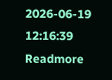2026-06-19 12:16:39
Readmore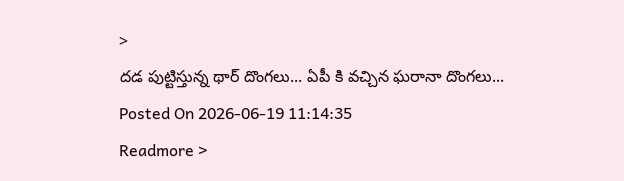>
దడ పుట్టిస్తున్న థార్ దొంగలు... ఏపీ కి వచ్చిన ఘరానా దొంగలు...
Posted On 2026-06-19 11:14:35
Readmore >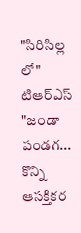"సిరిసిల్ల లో" టిఆర్ఎస్ "జండా పండగ... కొన్ని ఆసక్తికర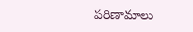పరిణామాలు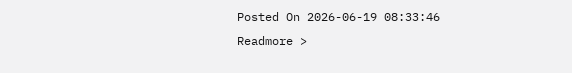Posted On 2026-06-19 08:33:46
Readmore >